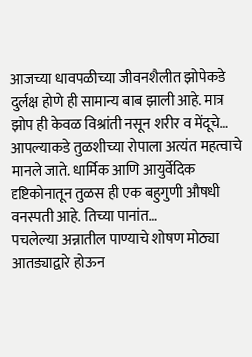आजच्या धावपळीच्या जीवनशैलीत झोपेकडे दुर्लक्ष होणे ही सामान्य बाब झाली आहे. मात्र झोप ही केवळ विश्रांती नसून शरीर व मेंदूचे…
आपल्याकडे तुळशीच्या रोपाला अत्यंत महत्वाचे मानले जाते. धार्मिक आणि आयुर्वेदिक दृष्टिकोनातून तुळस ही एक बहुगुणी औषधी वनस्पती आहे. तिच्या पानांत…
पचलेल्या अन्नातील पाण्याचे शोषण मोठ्या आतड्याद्वारे होऊन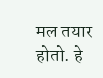मल तयार होतो. हे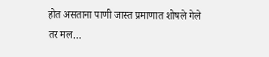होत असताना पाणी जास्त प्रमाणात शोषले गेले तर मल…